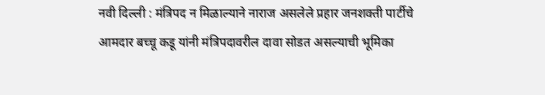नवी दिल्ली : मंत्रिपद न मिळाल्याने नाराज असलेले प्रहार जनशक्ती पार्टीचे आमदार बच्चू कडू यांनी मंत्रिपदावरील दावा सोडत असल्याची भूमिका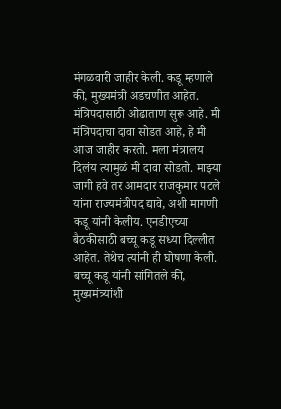मंगळवारी जाहीर केली. कडू म्हणाले की, मुख्यमंत्री अडचणीत आहेत. मंत्रिपदासाठी ओढाताण सुरू आहे. मी मंत्रिपदाचा दावा सोडत आहे, हे मी आज जाहीर करतो. मला मंत्रालय दिलंय त्यामुळं मी दावा सोडतो. माझ्या जागी हवे तर आमदार राजकुमार पटले यांना राज्यमंत्रीपद द्यावे, अशी मागणी कडू यांनी केलीय. एनडीएच्या बैठकीसाठी बच्चू कडू सध्या दिल्लीत आहेत. तेथेच त्यांनी ही घोषणा केली.
बच्चू कडू यांनी सांगितले की, मुख्यमंत्र्यांशी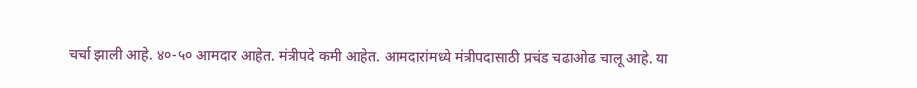चर्चा झाली आहे. ४०-५० आमदार आहेत. मंत्रीपदे कमी आहेत. आमदारांमध्ये मंत्रीपदासाठी प्रचंड चढाओढ चालू आहे. या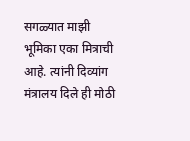सगळ्यात माझी भूमिका एका मित्राची आहे. त्यांनी दिव्यांग मंत्रालय दिले ही मोठी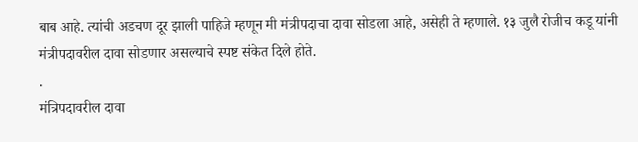बाब आहे. त्यांची अडचण दूर झाली पाहिजे म्हणून मी मंत्रीपदाचा दावा सोडला आहे, असेही ते म्हणाले. १३ जुलै रोजीच कडू यांनी मंत्रीपदावरील दावा सोडणार असल्याचे स्पष्ट संकेत दिले होते.
.
मंत्रिपदावरील दावा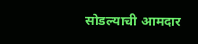सोडल्याची आमदार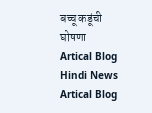बच्चू कडूंची घोषणा
Artical Blog
Hindi News
Artical Blog